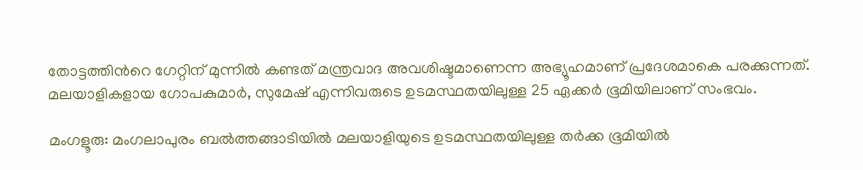തോട്ടത്തിന്‍റെ ഗേറ്റിന് മുന്നിൽ കണ്ടത് മന്ത്രവാദ അവശിഷ്ടമാണെന്ന അഭ്യൂഹമാണ് പ്രദേശമാകെ പരക്കുന്നത്. മലയാളികളായ ഗോപകുമാർ, സുമേഷ് എന്നിവരുടെ ഉടമസ്ഥതയിലുള്ള 25 ഏക്കർ ഭൂമിയിലാണ് സംഭവം.

മംഗളൂരു: മംഗലാപുരം ബൽത്തങ്ങാടിയിൽ മലയാളിയുടെ ഉടമസ്ഥതയിലുള്ള തർക്ക ഭൂമിയിൽ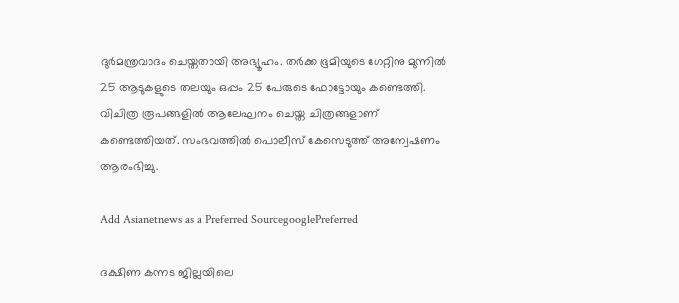ദുർമന്ത്രവാദം ചെയ്തതായി അഭ്യൂഹം. തർക്ക ഭൂമിയുടെ ഗേറ്റിനു മുന്നിൽ 25 ആടുകളുടെ തലയും ഒപ്പം 25 പേരുടെ ഫോട്ടോയും കണ്ടെത്തി. വിചിത്ര രൂപങ്ങളിൽ ആലേഘനം ചെയ്ത ചിത്രങ്ങളാണ് കണ്ടെത്തിയത്. സംഭവത്തിൽ പൊലീസ് കേസെടുത്ത് അന്വേഷണം ആരംഭിച്ചു.

Add Asianetnews as a Preferred SourcegooglePreferred

ദക്ഷിണ കന്നട ജില്ലയിലെ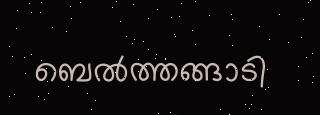ബെൽത്തങ്ങാടി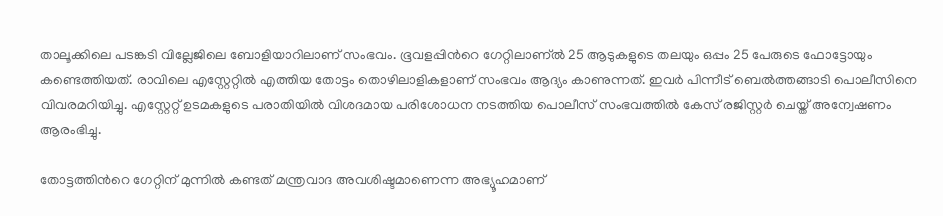താലൂക്കിലെ പടങ്കടി വില്ലേജിലെ ബോളിയാറിലാണ് സംഭവം. ഭൂവളപ്പിന്‍റെ ഗേറ്റിലാണ്ൽ 25 ആടുകളുടെ തലയും ഒപ്പം 25 പേരുടെ ഫോട്ടോയും കണ്ടെത്തിയത്. രാവിലെ എസ്റ്റേറ്റിൽ എത്തിയ തോട്ടം തൊഴിലാളികളാണ് സംഭവം ആദ്യം കാണുന്നത്. ഇവർ പിന്നീട് ബെൽത്തങ്ങാടി പൊലീസിനെ വിവരമറിയിച്ചു. എസ്റ്റേറ്റ് ഉടമകളുടെ പരാതിയിൽ വിശദമായ പരിശോധന നടത്തിയ പൊലീസ് സംഭവത്തിൽ കേസ് രജിസ്റ്റർ ചെയ്ത് അന്വേഷണം ആരംഭിച്ചു.

തോട്ടത്തിന്‍റെ ഗേറ്റിന് മുന്നിൽ കണ്ടത് മന്ത്രവാദ അവശിഷ്ടമാണെന്ന അഭ്യൂഹമാണ്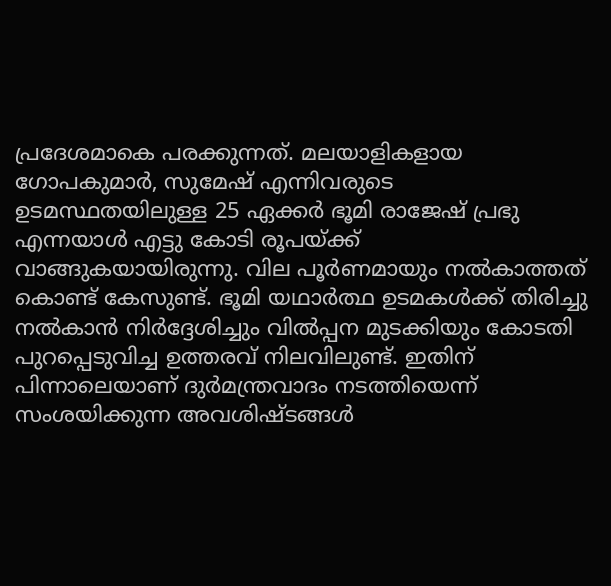പ്രദേശമാകെ പരക്കുന്നത്. മലയാളികളായ ഗോപകുമാർ, സുമേഷ് എന്നിവരുടെ ഉടമസ്ഥതയിലുള്ള 25 ഏക്കർ ഭൂമി രാജേഷ് പ്രഭു എന്നയാൾ എട്ടു കോടി രൂപയ്ക്ക് വാങ്ങുകയായിരുന്നു. വില പൂർണമായും നൽകാത്തത് കൊണ്ട് കേസുണ്ട്. ഭൂമി യഥാർത്ഥ ഉടമകൾക്ക് തിരിച്ചു നൽകാൻ നിർദ്ദേശിച്ചും വിൽപ്പന മുടക്കിയും കോടതി പുറപ്പെടുവിച്ച ഉത്തരവ് നിലവിലുണ്ട്. ഇതിന് പിന്നാലെയാണ് ദുർമന്ത്രവാദം നടത്തിയെന്ന് സംശയിക്കുന്ന അവശിഷ്ടങ്ങൾ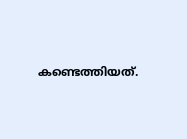കണ്ടെത്തിയത്.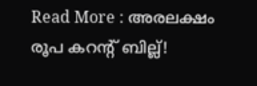Read More : അരലക്ഷം രൂപ കറന്‍റ് ബില്ല്!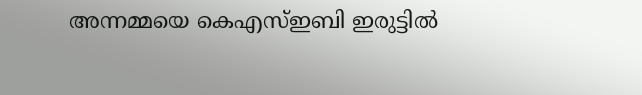അന്നമ്മയെ കെഎസ്ഇബി ഇരുട്ടിൽ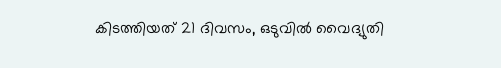കിടത്തിയത് 21 ദിവസം, ഒടുവിൽ വൈദ്യുതി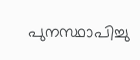പുനസ്ഥാപിച്ചു